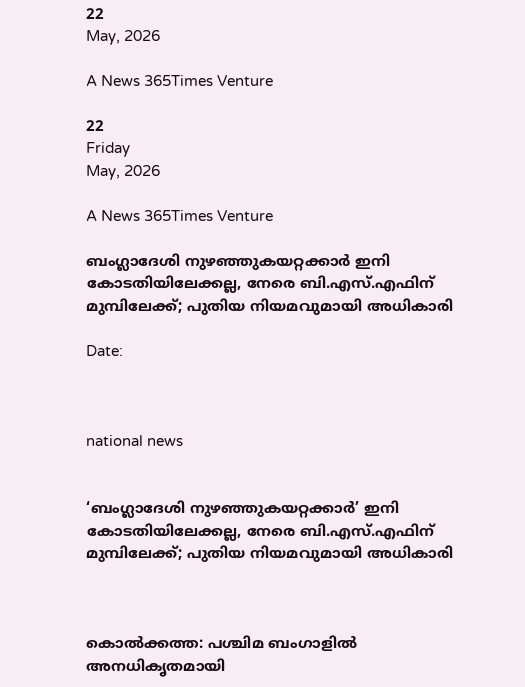22
May, 2026

A News 365Times Venture

22
Friday
May, 2026

A News 365Times Venture

ബംഗ്ലാദേശി നുഴഞ്ഞുകയറ്റക്കാര്‍ ഇനി കോടതിയിലേക്കല്ല, നേരെ ബി.എസ്.എഫിന് മുമ്പിലേക്ക്; പുതിയ നിയമവുമായി അധികാരി

Date:



national news


‘ബംഗ്ലാദേശി നുഴഞ്ഞുകയറ്റക്കാര്‍’ ഇനി കോടതിയിലേക്കല്ല, നേരെ ബി.എസ്.എഫിന് മുമ്പിലേക്ക്; പുതിയ നിയമവുമായി അധികാരി



കൊല്‍ക്കത്ത: പശ്ചിമ ബംഗാളില്‍ അനധികൃതമായി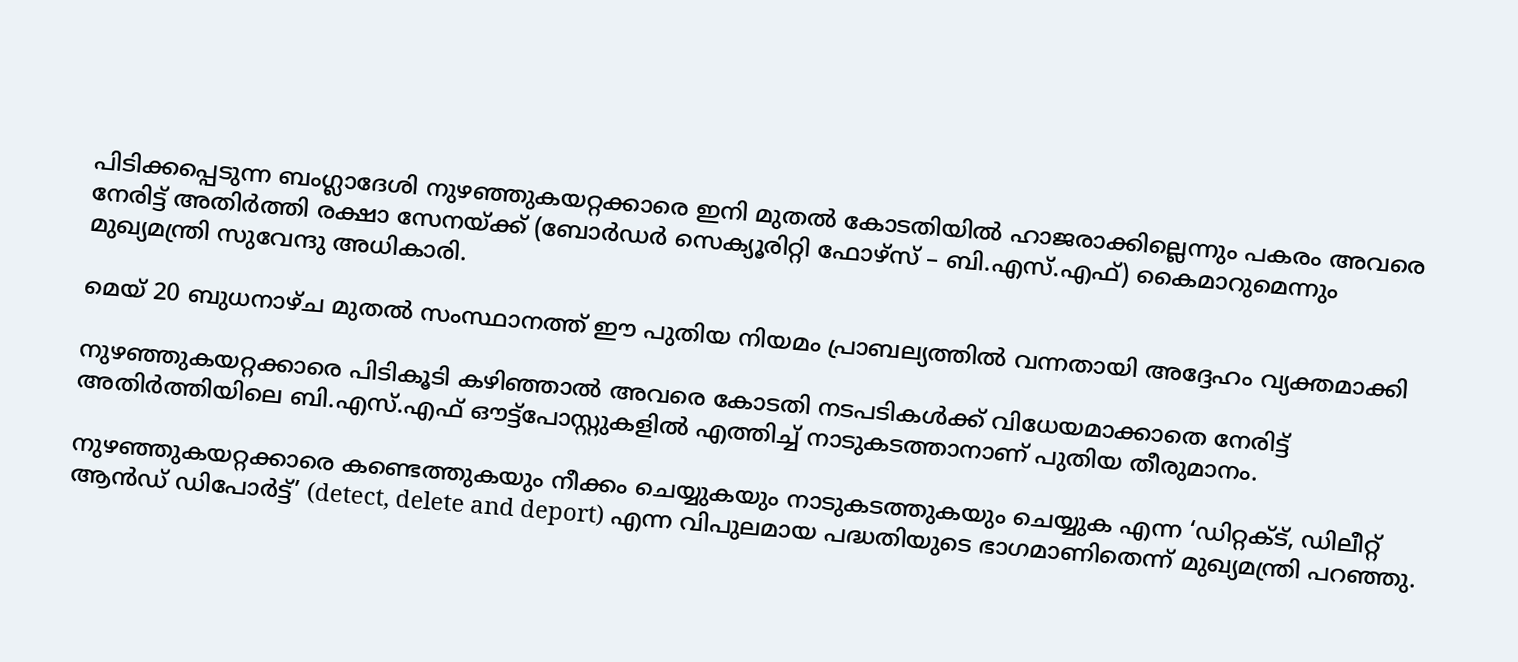പിടിക്കപ്പെടുന്ന ബംഗ്ലാദേശി നുഴഞ്ഞുകയറ്റക്കാരെ ഇനി മുതല്‍ കോടതിയില്‍ ഹാജരാക്കില്ലെന്നും പകരം അവരെ നേരിട്ട് അതിര്‍ത്തി രക്ഷാ സേനയ്ക്ക് (ബോര്‍ഡര്‍ സെക്യൂരിറ്റി ഫോഴ്‌സ് – ബി.എസ്.എഫ്) കൈമാറുമെന്നും മുഖ്യമന്ത്രി സുവേന്ദു അധികാരി.

മെയ് 20 ബുധനാഴ്ച മുതല്‍ സംസ്ഥാനത്ത് ഈ പുതിയ നിയമം പ്രാബല്യത്തില്‍ വന്നതായി അദ്ദേഹം വ്യക്തമാക്കി

നുഴഞ്ഞുകയറ്റക്കാരെ പിടികൂടി കഴിഞ്ഞാല്‍ അവരെ കോടതി നടപടികള്‍ക്ക് വിധേയമാക്കാതെ നേരിട്ട് അതിര്‍ത്തിയിലെ ബി.എസ്.എഫ് ഔട്ട്പോസ്റ്റുകളില്‍ എത്തിച്ച് നാടുകടത്താനാണ് പുതിയ തീരുമാനം.

നുഴഞ്ഞുകയറ്റക്കാരെ കണ്ടെത്തുകയും നീക്കം ചെയ്യുകയും നാടുകടത്തുകയും ചെയ്യുക എന്ന ‘ഡിറ്റക്ട്, ഡിലീറ്റ് ആന്‍ഡ് ഡിപോര്‍ട്ട്’ (detect, delete and deport) എന്ന വിപുലമായ പദ്ധതിയുടെ ഭാഗമാണിതെന്ന് മുഖ്യമന്ത്രി പറഞ്ഞു.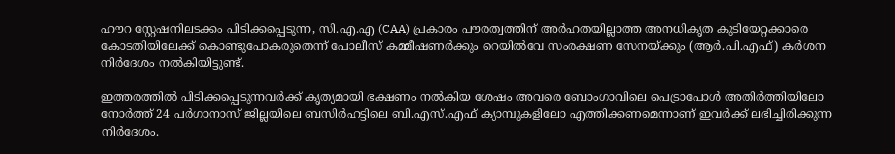ഹൗറ സ്റ്റേഷനിലടക്കം പിടിക്കപ്പെടുന്ന, സി.എ.എ (CAA) പ്രകാരം പൗരത്വത്തിന് അര്‍ഹതയില്ലാത്ത അനധികൃത കുടിയേറ്റക്കാരെ കോടതിയിലേക്ക് കൊണ്ടുപോകരുതെന്ന് പോലീസ് കമ്മീഷണര്‍ക്കും റെയില്‍വേ സംരക്ഷണ സേനയ്ക്കും (ആര്‍.പി.എഫ്) കര്‍ശന നിര്‍ദേശം നല്‍കിയിട്ടുണ്ട്.

ഇത്തരത്തില്‍ പിടിക്കപ്പെടുന്നവര്‍ക്ക് കൃത്യമായി ഭക്ഷണം നല്‍കിയ ശേഷം അവരെ ബോംഗാവിലെ പെട്രാപോള്‍ അതിര്‍ത്തിയിലോ നോര്‍ത്ത് 24 പര്‍ഗാനാസ് ജില്ലയിലെ ബസിര്‍ഹട്ടിലെ ബി.എസ്.എഫ് ക്യാമ്പുകളിലോ എത്തിക്കണമെന്നാണ് ഇവര്‍ക്ക് ലഭിച്ചിരിക്കുന്ന നിര്‍ദേശം.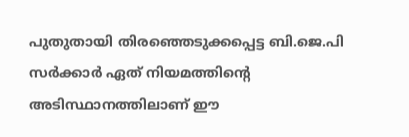പുതുതായി തിരഞ്ഞെടുക്കപ്പെട്ട ബി.ജെ.പി സര്‍ക്കാര്‍ ഏത് നിയമത്തിന്റെ അടിസ്ഥാനത്തിലാണ് ഈ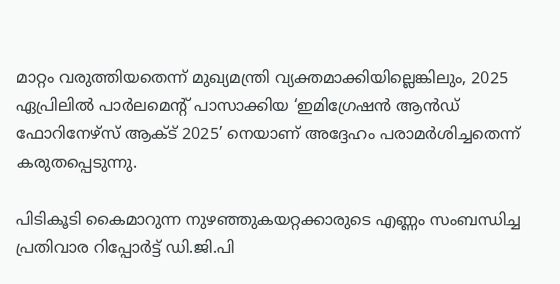മാറ്റം വരുത്തിയതെന്ന് മുഖ്യമന്ത്രി വ്യക്തമാക്കിയില്ലെങ്കിലും, 2025 ഏപ്രിലില്‍ പാര്‍ലമെന്റ് പാസാക്കിയ ‘ഇമിഗ്രേഷന്‍ ആന്‍ഡ് ഫോറിനേഴ്സ് ആക്ട് 2025’ നെയാണ് അദ്ദേഹം പരാമര്‍ശിച്ചതെന്ന് കരുതപ്പെടുന്നു.

പിടികൂടി കൈമാറുന്ന നുഴഞ്ഞുകയറ്റക്കാരുടെ എണ്ണം സംബന്ധിച്ച പ്രതിവാര റിപ്പോര്‍ട്ട് ഡി.ജി.പി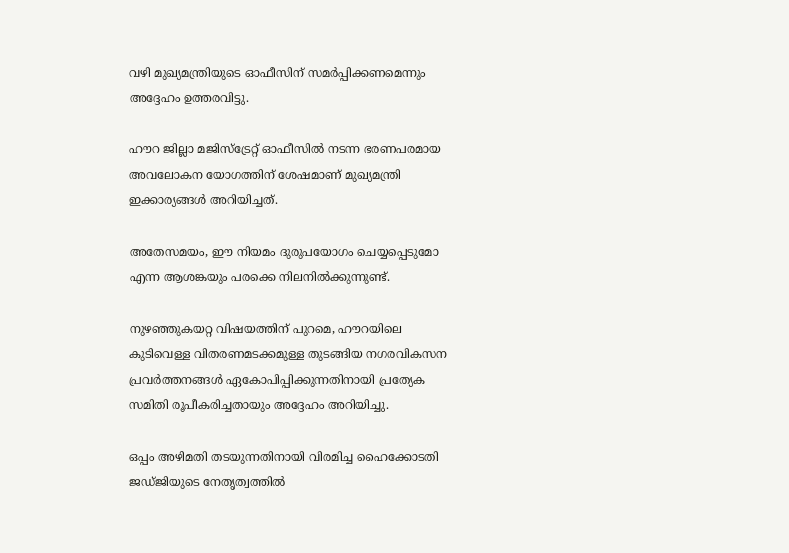വഴി മുഖ്യമന്ത്രിയുടെ ഓഫീസിന് സമര്‍പ്പിക്കണമെന്നും അദ്ദേഹം ഉത്തരവിട്ടു.

ഹൗറ ജില്ലാ മജിസ്ട്രേറ്റ് ഓഫീസില്‍ നടന്ന ഭരണപരമായ അവലോകന യോഗത്തിന് ശേഷമാണ് മുഖ്യമന്ത്രി ഇക്കാര്യങ്ങള്‍ അറിയിച്ചത്.

അതേസമയം, ഈ നിയമം ദുരുപയോഗം ചെയ്യപ്പെടുമോ എന്ന ആശങ്കയും പരക്കെ നിലനില്‍ക്കുന്നുണ്ട്.

നുഴഞ്ഞുകയറ്റ വിഷയത്തിന് പുറമെ, ഹൗറയിലെ കുടിവെള്ള വിതരണമടക്കമുള്ള തുടങ്ങിയ നഗരവികസന പ്രവര്‍ത്തനങ്ങള്‍ ഏകോപിപ്പിക്കുന്നതിനായി പ്രത്യേക സമിതി രൂപീകരിച്ചതായും അദ്ദേഹം അറിയിച്ചു.

ഒപ്പം അഴിമതി തടയുന്നതിനായി വിരമിച്ച ഹൈക്കോടതി ജഡ്ജിയുടെ നേതൃത്വത്തില്‍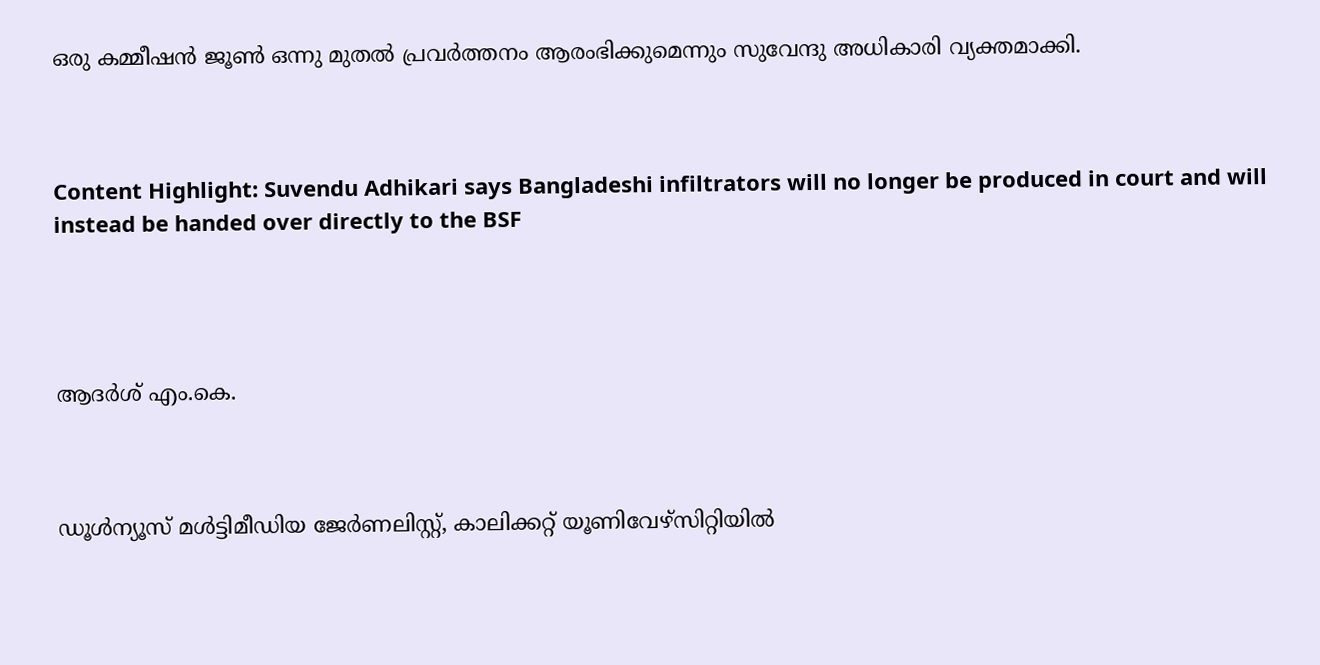ഒരു കമ്മീഷന്‍ ജൂണ്‍ ഒന്നു മുതല്‍ പ്രവര്‍ത്തനം ആരംഭിക്കുമെന്നും സുവേന്ദു അധികാരി വ്യക്തമാക്കി.



Content Highlight: Suvendu Adhikari says Bangladeshi infiltrators will no longer be produced in court and will instead be handed over directly to the BSF




ആദര്‍ശ് എം.കെ.



ഡൂള്‍ന്യൂസ് മള്‍ട്ടിമീഡിയ ജേര്‍ണലിസ്റ്റ്, കാലിക്കറ്റ് യൂണിവേഴ്സിറ്റിയില്‍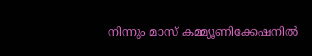നിന്നും മാസ് കമ്മ്യൂണിക്കേഷനില്‍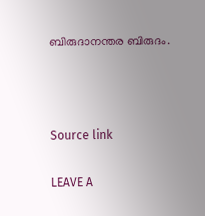ബിരുദാനന്തര ബിരുദം.



Source link

LEAVE A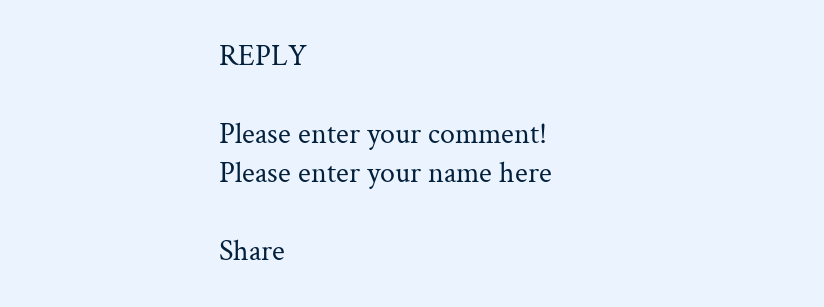REPLY

Please enter your comment!
Please enter your name here

Share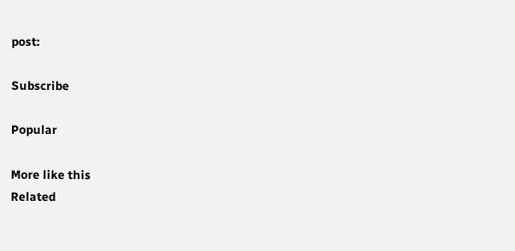post:

Subscribe

Popular

More like this
Related